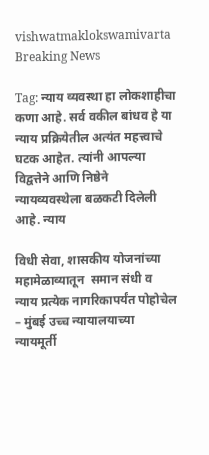vishwatmaklokswamivarta
Breaking News

Tag: न्याय व्यवस्था हा लोकशाहीचा कणा आहे. सर्व वकील बांधव हे या न्याय प्रक्रियेतील अत्यंत महत्त्वाचे घटक आहेत. त्यांनी आपल्या विद्वत्तेने आणि निष्ठेने न्यायव्यवस्थेला बळकटी दिलेली आहे. न्याय

विधी सेवा, शासकीय योजनांच्या महामेळाव्यातून  समान संधी व न्याय प्रत्येक नागरिकापर्यंत पोहोचेल – मुंबई उच्च न्यायालयाच्या न्यायमूर्ती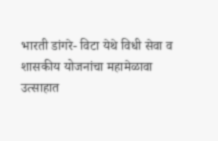भारती डांगरे- विटा येथे विधी सेवा व शासकीय योजनांचा महामेळावा उत्साहात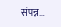संपन्न…